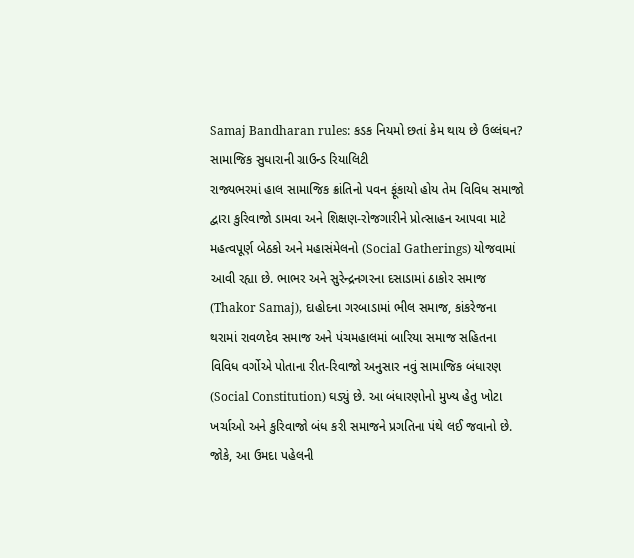Samaj Bandharan rules: કડક નિયમો છતાં કેમ થાય છે ઉલ્લંઘન? સામાજિક સુધારાની ગ્રાઉન્ડ રિયાલિટી
રાજ્યભરમાં હાલ સામાજિક ક્રાંતિનો પવન ફૂંકાયો હોય તેમ વિવિધ સમાજો દ્વારા કુરિવાજો ડામવા અને શિક્ષણ-રોજગારીને પ્રોત્સાહન આપવા માટે મહત્વપૂર્ણ બેઠકો અને મહાસંમેલનો (Social Gatherings) યોજવામાં આવી રહ્યા છે. ભાભર અને સુરેન્દ્રનગરના દસાડામાં ઠાકોર સમાજ (Thakor Samaj), દાહોદના ગરબાડામાં ભીલ સમાજ, કાંકરેજના થરામાં રાવળદેવ સમાજ અને પંચમહાલમાં બારિયા સમાજ સહિતના વિવિધ વર્ગોએ પોતાના રીત-રિવાજો અનુસાર નવું સામાજિક બંધારણ (Social Constitution) ઘડ્યું છે. આ બંધારણોનો મુખ્ય હેતુ ખોટા ખર્ચાઓ અને કુરિવાજો બંધ કરી સમાજને પ્રગતિના પંથે લઈ જવાનો છે. જોકે, આ ઉમદા પહેલની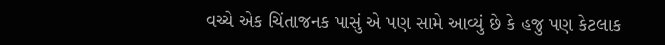વચ્ચે એક ચિંતાજનક પાસું એ પણ સામે આવ્યું છે કે હજુ પણ કેટલાક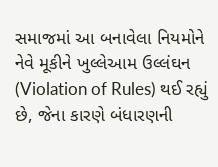સમાજમાં આ બનાવેલા નિયમોને નેવે મૂકીને ખુલ્લેઆમ ઉલ્લંઘન (Violation of Rules) થઈ રહ્યું છે, જેના કારણે બંધારણની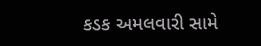કડક અમલવારી સામે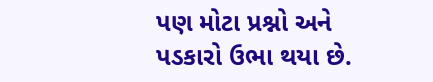પણ મોટા પ્રશ્નો અને પડકારો ઉભા થયા છે.